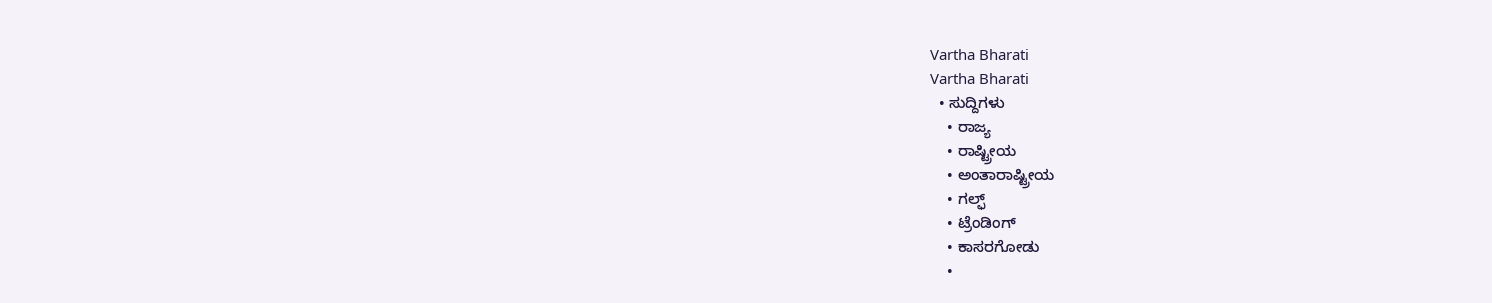Vartha Bharati
Vartha Bharati
  • ಸುದ್ದಿಗಳು
    • ರಾಜ್ಯ
    • ರಾಷ್ಟ್ರೀಯ
    • ಅಂತಾರಾಷ್ಟ್ರೀಯ
    • ಗಲ್ಫ್
    • ಟ್ರೆಂಡಿಂಗ್
    • ಕಾಸರಗೋಡು
    •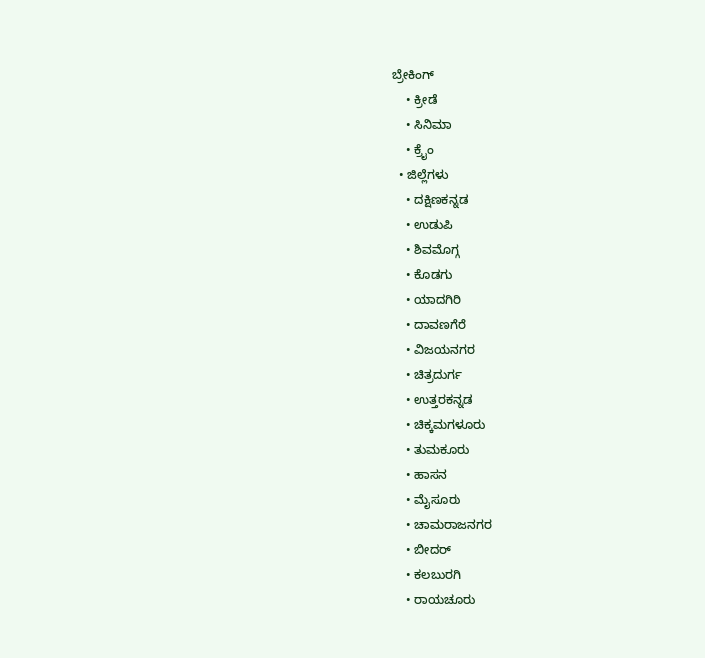ಬ್ರೇಕಿಂಗ್
    • ಕ್ರೀಡೆ
    • ಸಿನಿಮಾ
    • ಕ್ರೈಂ
  • ಜಿಲ್ಲೆಗಳು
    • ದಕ್ಷಿಣಕನ್ನಡ
    • ಉಡುಪಿ
    • ಶಿವಮೊಗ್ಗ
    • ಕೊಡಗು
    • ಯಾದಗಿರಿ
    • ದಾವಣಗೆರೆ
    • ವಿಜಯನಗರ
    • ಚಿತ್ರದುರ್ಗ
    • ಉತ್ತರಕನ್ನಡ
    • ಚಿಕ್ಕಮಗಳೂರು
    • ತುಮಕೂರು
    • ಹಾಸನ
    • ಮೈಸೂರು
    • ಚಾಮರಾಜನಗರ
    • ಬೀದರ್‌
    • ಕಲಬುರಗಿ
    • ರಾಯಚೂರು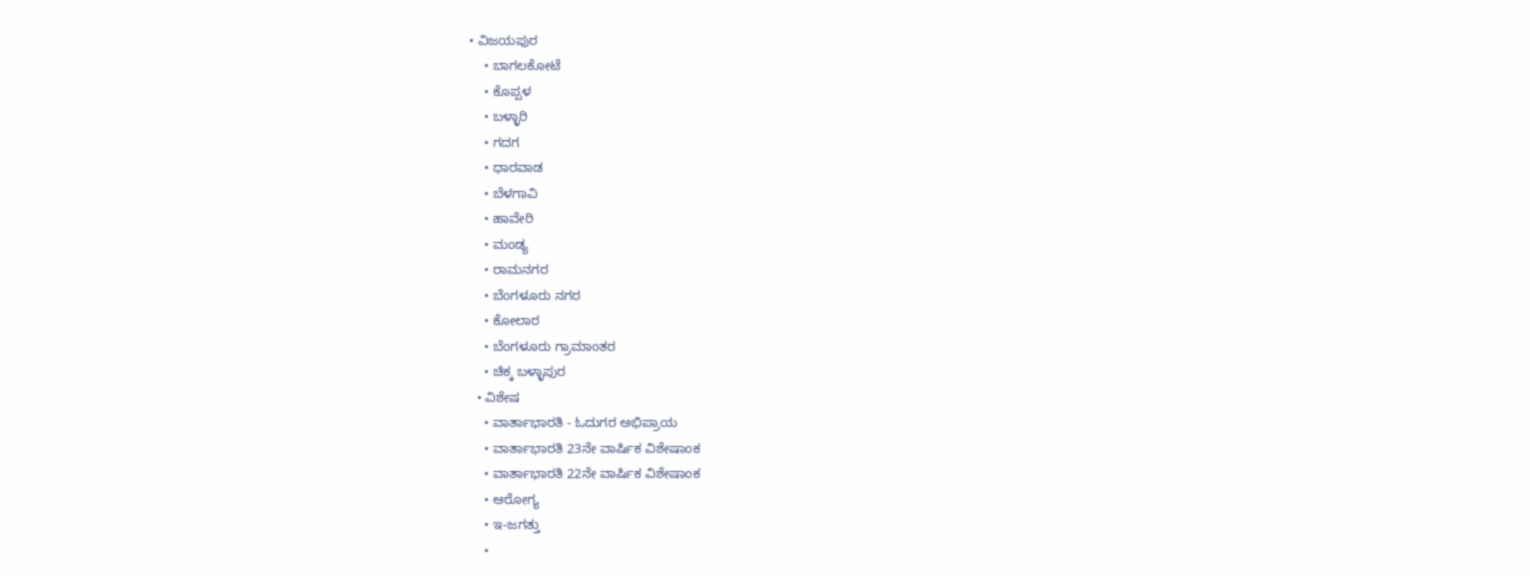• ವಿಜಯಪುರ
    • ಬಾಗಲಕೋಟೆ
    • ಕೊಪ್ಪಳ
    • ಬಳ್ಳಾರಿ
    • ಗದಗ
    • ಧಾರವಾಡ‌
    • ಬೆಳಗಾವಿ
    • ಹಾವೇರಿ
    • ಮಂಡ್ಯ
    • ರಾಮನಗರ
    • ಬೆಂಗಳೂರು ನಗರ
    • ಕೋಲಾರ
    • ಬೆಂಗಳೂರು ಗ್ರಾಮಾಂತರ
    • ಚಿಕ್ಕ ಬಳ್ಳಾಪುರ
  • ವಿಶೇಷ
    • ವಾರ್ತಾಭಾರತಿ - ಓದುಗರ ಅಭಿಪ್ರಾಯ
    • ವಾರ್ತಾಭಾರತಿ 23ನೇ ವಾರ್ಷಿಕ ವಿಶೇಷಾಂಕ
    • ವಾರ್ತಾಭಾರತಿ 22ನೇ ವಾರ್ಷಿಕ ವಿಶೇಷಾಂಕ
    • ಆರೋಗ್ಯ
    • ಇ-ಜಗತ್ತು
    •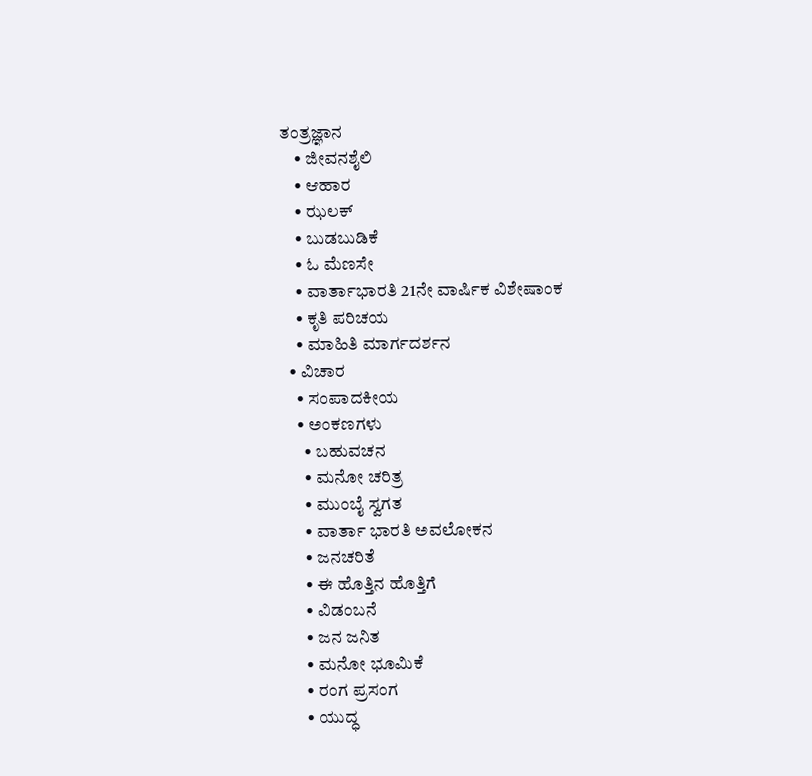ತಂತ್ರಜ್ಞಾನ
    • ಜೀವನಶೈಲಿ
    • ಆಹಾರ
    • ಝಲಕ್
    • ಬುಡಬುಡಿಕೆ
    • ಓ ಮೆಣಸೇ
    • ವಾರ್ತಾಭಾರತಿ 21ನೇ ವಾರ್ಷಿಕ ವಿಶೇಷಾಂಕ
    • ಕೃತಿ ಪರಿಚಯ
    • ಮಾಹಿತಿ ಮಾರ್ಗದರ್ಶನ
  • ವಿಚಾರ
    • ಸಂಪಾದಕೀಯ
    • ಅಂಕಣಗಳು
      • ಬಹುವಚನ
      • ಮನೋ ಚರಿತ್ರ
      • ಮುಂಬೈ ಸ್ವಗತ
      • ವಾರ್ತಾ ಭಾರತಿ ಅವಲೋಕನ
      • ಜನಚರಿತೆ
      • ಈ ಹೊತ್ತಿನ ಹೊತ್ತಿಗೆ
      • ವಿಡಂಬನೆ
      • ಜನ ಜನಿತ
      • ಮನೋ ಭೂಮಿಕೆ
      • ರಂಗ ಪ್ರಸಂಗ
      • ಯುದ್ಧ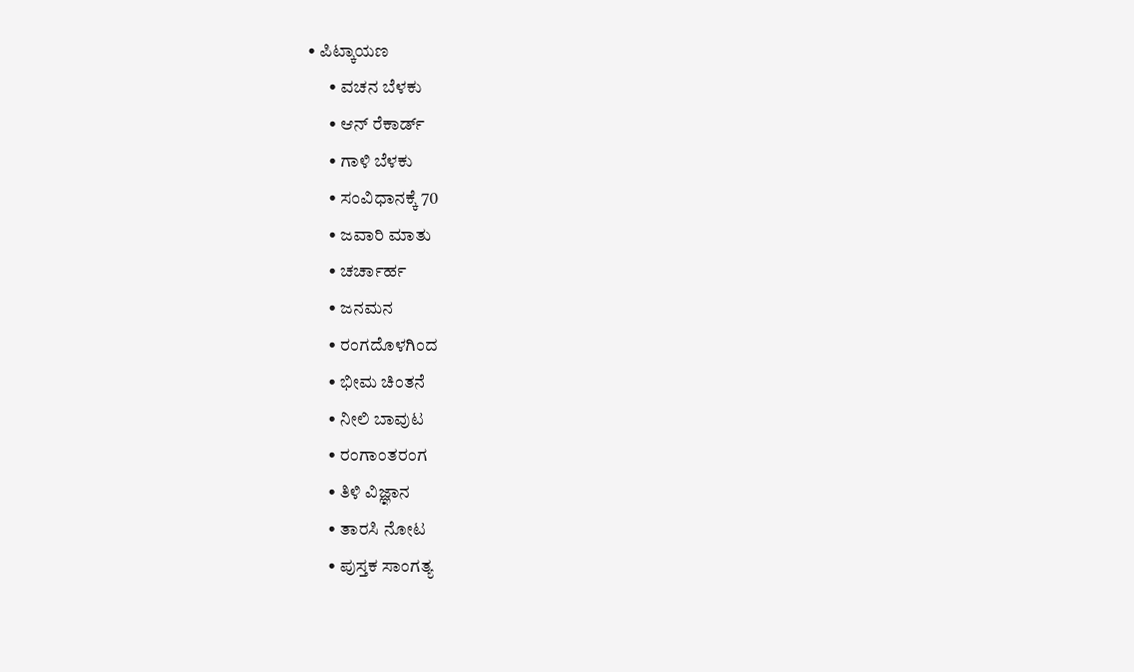• ಪಿಟ್ಕಾಯಣ
      • ವಚನ ಬೆಳಕು
      • ಆನ್ ರೆಕಾರ್ಡ್
      • ಗಾಳಿ ಬೆಳಕು
      • ಸಂವಿಧಾನಕ್ಕೆ 70
      • ಜವಾರಿ ಮಾತು
      • ಚರ್ಚಾರ್ಹ
      • ಜನಮನ
      • ರಂಗದೊಳಗಿಂದ
      • ಭೀಮ ಚಿಂತನೆ
      • ನೀಲಿ ಬಾವುಟ
      • ರಂಗಾಂತರಂಗ
      • ತಿಳಿ ವಿಜ್ಞಾನ
      • ತಾರಸಿ ನೋಟ
      • ಪುಸ್ತಕ ಸಾಂಗತ್ಯ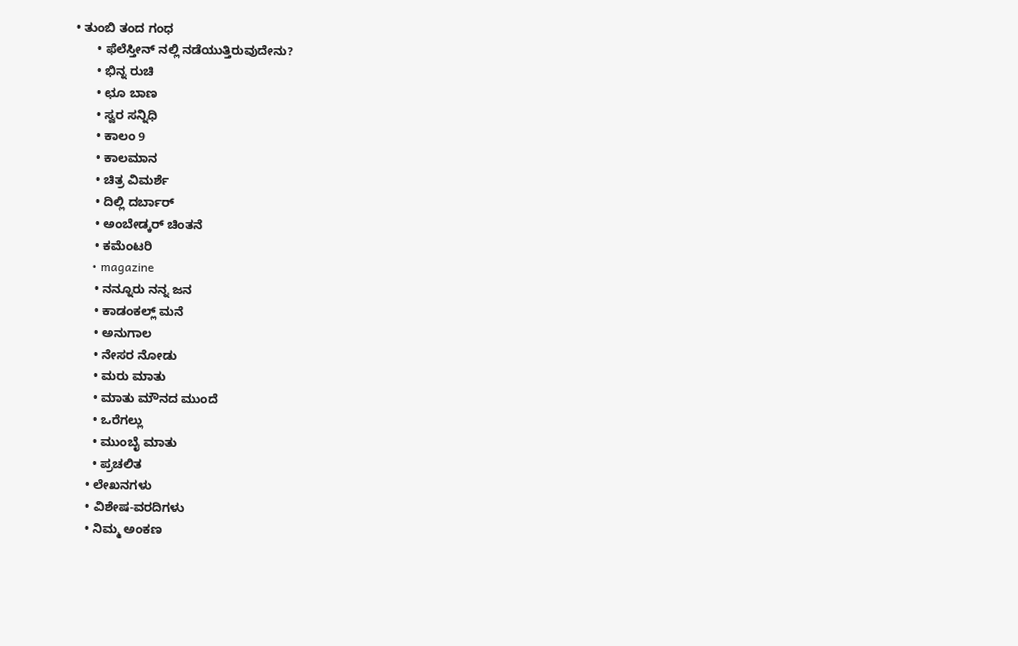• ತುಂಬಿ ತಂದ ಗಂಧ
      • ಫೆಲೆಸ್ತೀನ್ ‌ನಲ್ಲಿ ನಡೆಯುತ್ತಿರುವುದೇನು?
      • ಭಿನ್ನ ರುಚಿ
      • ಛೂ ಬಾಣ
      • ಸ್ವರ ಸನ್ನಿಧಿ
      • ಕಾಲಂ 9
      • ಕಾಲಮಾನ
      • ಚಿತ್ರ ವಿಮರ್ಶೆ
      • ದಿಲ್ಲಿ ದರ್ಬಾರ್
      • ಅಂಬೇಡ್ಕರ್ ಚಿಂತನೆ
      • ಕಮೆಂಟರಿ
      • magazine
      • ನನ್ನೂರು ನನ್ನ ಜನ
      • ಕಾಡಂಕಲ್ಲ್ ಮನೆ
      • ಅನುಗಾಲ
      • ನೇಸರ ನೋಡು
      • ಮರು ಮಾತು
      • ಮಾತು ಮೌನದ ಮುಂದೆ
      • ಒರೆಗಲ್ಲು
      • ಮುಂಬೈ ಮಾತು
      • ಪ್ರಚಲಿತ
    • ಲೇಖನಗಳು
    • ವಿಶೇಷ-ವರದಿಗಳು
    • ನಿಮ್ಮ ಅಂಕಣ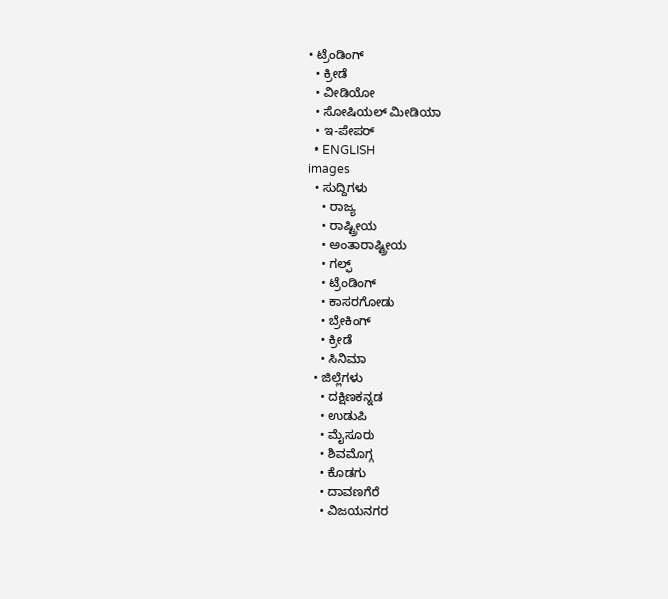• ಟ್ರೆಂಡಿಂಗ್
  • ಕ್ರೀಡೆ
  • ವೀಡಿಯೋ
  • ಸೋಷಿಯಲ್ ಮೀಡಿಯಾ
  • ಇ-ಪೇಪರ್
  • ENGLISH
images
  • ಸುದ್ದಿಗಳು
    • ರಾಜ್ಯ
    • ರಾಷ್ಟ್ರೀಯ
    • ಅಂತಾರಾಷ್ಟ್ರೀಯ
    • ಗಲ್ಫ್
    • ಟ್ರೆಂಡಿಂಗ್
    • ಕಾಸರಗೋಡು
    • ಬ್ರೇಕಿಂಗ್
    • ಕ್ರೀಡೆ
    • ಸಿನಿಮಾ
  • ಜಿಲ್ಲೆಗಳು
    • ದಕ್ಷಿಣಕನ್ನಡ
    • ಉಡುಪಿ
    • ಮೈಸೂರು
    • ಶಿವಮೊಗ್ಗ
    • ಕೊಡಗು
    • ದಾವಣಗೆರೆ
    • ವಿಜಯನಗರ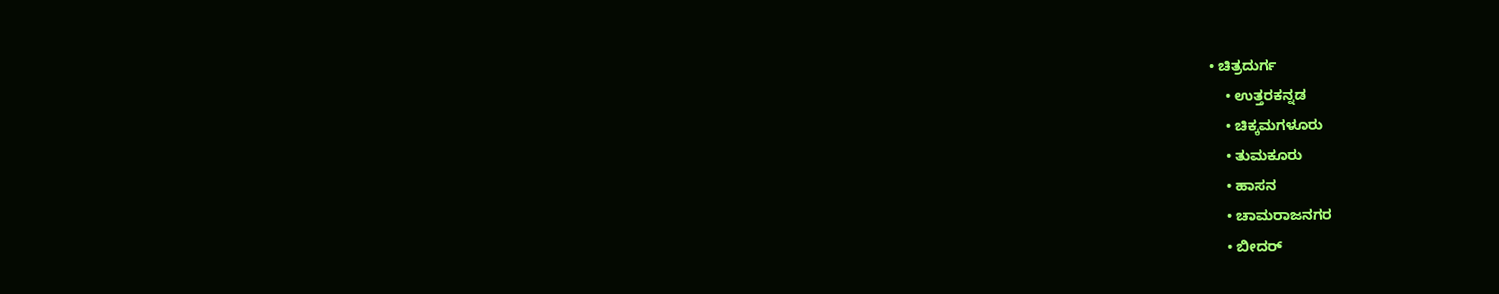• ಚಿತ್ರದುರ್ಗ
    • ಉತ್ತರಕನ್ನಡ
    • ಚಿಕ್ಕಮಗಳೂರು
    • ತುಮಕೂರು
    • ಹಾಸನ
    • ಚಾಮರಾಜನಗರ
    • ಬೀದರ್‌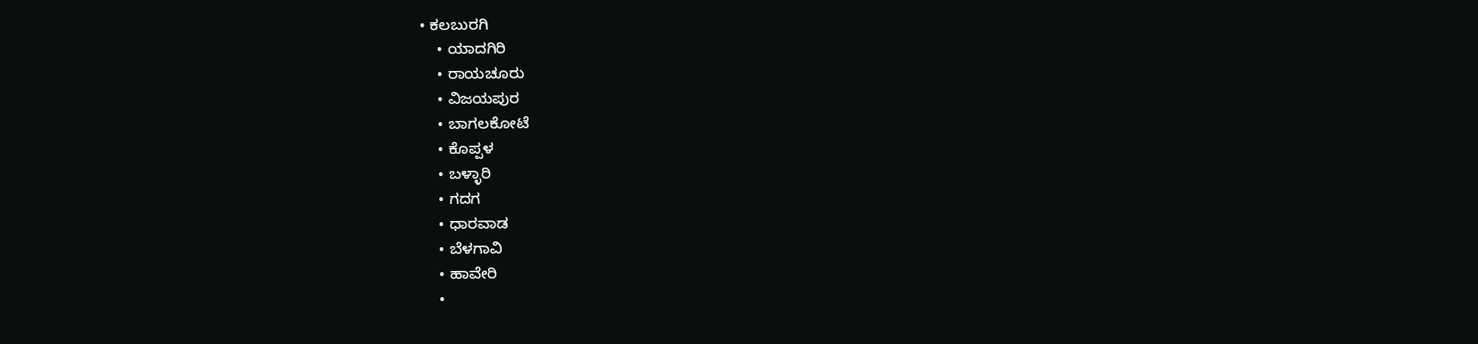• ಕಲಬುರಗಿ
    • ಯಾದಗಿರಿ
    • ರಾಯಚೂರು
    • ವಿಜಯಪುರ
    • ಬಾಗಲಕೋಟೆ
    • ಕೊಪ್ಪಳ
    • ಬಳ್ಳಾರಿ
    • ಗದಗ
    • ಧಾರವಾಡ
    • ಬೆಳಗಾವಿ
    • ಹಾವೇರಿ
    •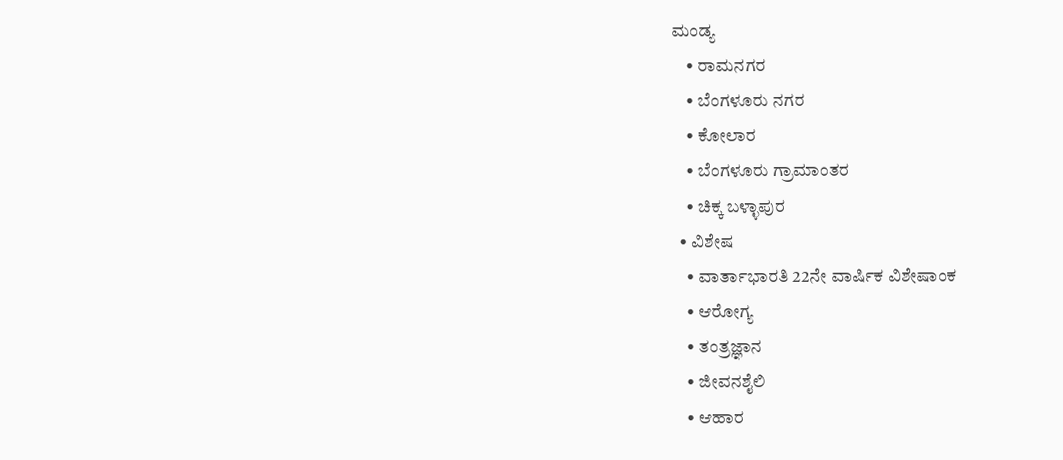ಮಂಡ್ಯ
    • ರಾಮನಗರ
    • ಬೆಂಗಳೂರು ನಗರ
    • ಕೋಲಾರ
    • ಬೆಂಗಳೂರು ಗ್ರಾಮಾಂತರ
    • ಚಿಕ್ಕ ಬಳ್ಳಾಪುರ
  • ವಿಶೇಷ
    • ವಾರ್ತಾಭಾರತಿ 22ನೇ ವಾರ್ಷಿಕ ವಿಶೇಷಾಂಕ
    • ಆರೋಗ್ಯ
    • ತಂತ್ರಜ್ಞಾನ
    • ಜೀವನಶೈಲಿ
    • ಆಹಾರ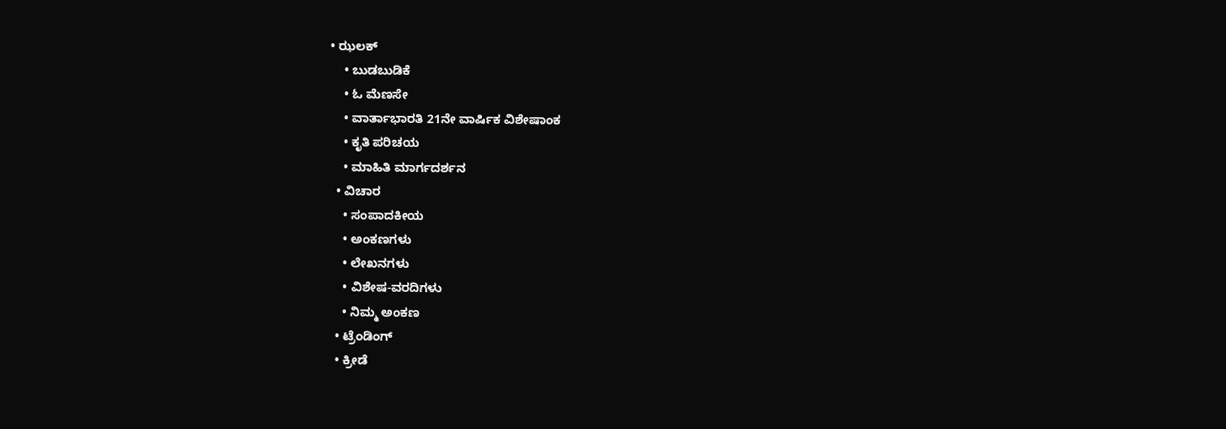• ಝಲಕ್
    • ಬುಡಬುಡಿಕೆ
    • ಓ ಮೆಣಸೇ
    • ವಾರ್ತಾಭಾರತಿ 21ನೇ ವಾರ್ಷಿಕ ವಿಶೇಷಾಂಕ
    • ಕೃತಿ ಪರಿಚಯ
    • ಮಾಹಿತಿ ಮಾರ್ಗದರ್ಶನ
  • ವಿಚಾರ
    • ಸಂಪಾದಕೀಯ
    • ಅಂಕಣಗಳು
    • ಲೇಖನಗಳು
    • ವಿಶೇಷ-ವರದಿಗಳು
    • ನಿಮ್ಮ ಅಂಕಣ
  • ಟ್ರೆಂಡಿಂಗ್
  • ಕ್ರೀಡೆ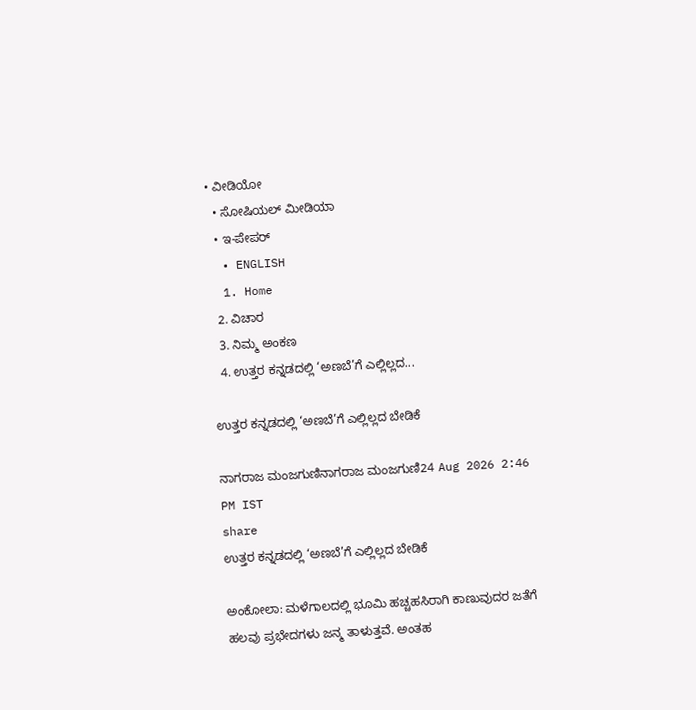• ವೀಡಿಯೋ
  • ಸೋಷಿಯಲ್ ಮೀಡಿಯಾ
  • ಇ-ಪೇಪರ್
  • ENGLISH
  1. Home
  2. ವಿಚಾರ
  3. ನಿಮ್ಮ ಅಂಕಣ
  4. ಉತ್ತರ ಕನ್ನಡದಲ್ಲಿ ‘ಅಣಬೆ’ಗೆ ಎಲ್ಲಿಲ್ಲದ...

ಉತ್ತರ ಕನ್ನಡದಲ್ಲಿ ‘ಅಣಬೆ’ಗೆ ಎಲ್ಲಿಲ್ಲದ ಬೇಡಿಕೆ

ನಾಗರಾಜ ಮಂಜಗುಣಿನಾಗರಾಜ ಮಂಜಗುಣಿ24 Aug 2026 2:46 PM IST
share
ಉತ್ತರ ಕನ್ನಡದಲ್ಲಿ ‘ಅಣಬೆ’ಗೆ ಎಲ್ಲಿಲ್ಲದ ಬೇಡಿಕೆ

ಅಂಕೋಲಾ: ಮಳೆಗಾಲದಲ್ಲಿ ಭೂಮಿ ಹಚ್ಚಹಸಿರಾಗಿ ಕಾಣುವುದರ ಜತೆಗೆ ಹಲವು ಪ್ರಭೇದಗಳು ಜನ್ಮ ತಾಳುತ್ತವೆ. ಅಂತಹ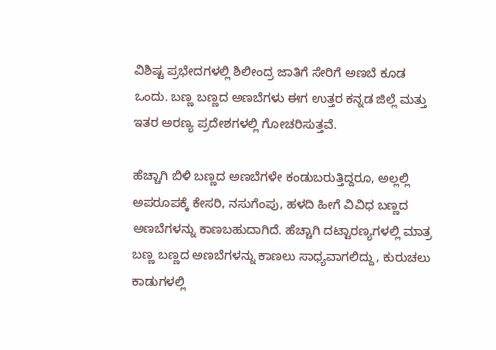ವಿಶಿಷ್ಟ ಪ್ರಭೇದಗಳಲ್ಲಿ ಶಿಲೀಂದ್ರ ಜಾತಿಗೆ ಸೇರಿಗೆ ಅಣಬೆ ಕೂಡ ಒಂದು. ಬಣ್ಣ ಬಣ್ಣದ ಅಣಬೆಗಳು ಈಗ ಉತ್ತರ ಕನ್ನಡ ಜಿಲ್ಲೆ ಮತ್ತು ಇತರ ಅರಣ್ಯ ಪ್ರದೇಶಗಳಲ್ಲಿ ಗೋಚರಿಸುತ್ತವೆ.

ಹೆಚ್ಚಾಗಿ ಬಿಳಿ ಬಣ್ಣದ ಅಣಬೆಗಳೇ ಕಂಡುಬರುತ್ತಿದ್ದರೂ, ಅಲ್ಲಲ್ಲಿ ಅಪರೂಪಕ್ಕೆ ಕೇಸರಿ, ನಸುಗೆಂಪು, ಹಳದಿ ಹೀಗೆ ವಿವಿಧ ಬಣ್ಣದ ಅಣಬೆಗಳನ್ನು ಕಾಣಬಹುದಾಗಿದೆ. ಹೆಚ್ಚಾಗಿ ದಟ್ಟಾರಣ್ಯಗಳಲ್ಲಿ ಮಾತ್ರ ಬಣ್ಣ ಬಣ್ಣದ ಅಣಬೆಗಳನ್ನು ಕಾಣಲು ಸಾಧ್ಯವಾಗಲಿದ್ದು, ಕುರುಚಲು ಕಾಡುಗಳಲ್ಲಿ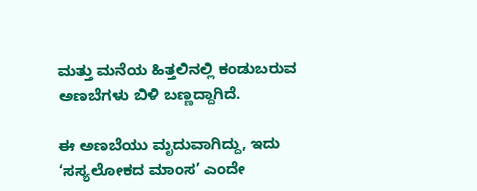ಮತ್ತು ಮನೆಯ ಹಿತ್ತಲಿನಲ್ಲಿ ಕಂಡುಬರುವ ಅಣಬೆಗಳು ಬಿಳಿ ಬಣ್ಣದ್ದಾಗಿದೆ.

ಈ ಅಣಬೆಯು ಮೃದುವಾಗಿದ್ದು, ಇದು ‘ಸಸ್ಯಲೋಕದ ಮಾಂಸ’ ಎಂದೇ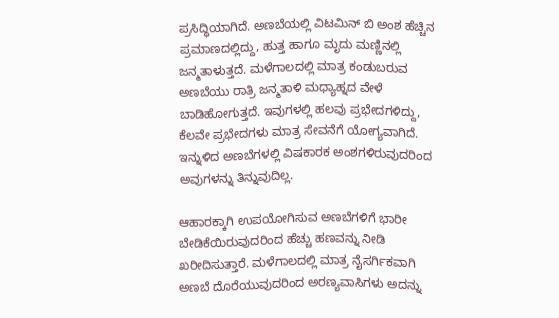ಪ್ರಸಿದ್ಧಿಯಾಗಿದೆ. ಅಣಬೆಯಲ್ಲಿ ವಿಟಮಿನ್ ಬಿ ಅಂಶ ಹೆಚ್ಚಿನ ಪ್ರಮಾಣದಲ್ಲಿದ್ದು, ಹುತ್ತ ಹಾಗೂ ಮೃದು ಮಣ್ಣಿನಲ್ಲಿ ಜನ್ಮತಾಳುತ್ತದೆ. ಮಳೆಗಾಲದಲ್ಲಿ ಮಾತ್ರ ಕಂಡುಬರುವ ಅಣಬೆಯು ರಾತ್ರಿ ಜನ್ಮತಾಳಿ ಮಧ್ಯಾಹ್ನದ ವೇಳೆ ಬಾಡಿಹೋಗುತ್ತದೆ. ಇವುಗಳಲ್ಲಿ ಹಲವು ಪ್ರಭೇದಗಳಿದ್ದು, ಕೆಲವೇ ಪ್ರಭೇದಗಳು ಮಾತ್ರ ಸೇವನೆಗೆ ಯೋಗ್ಯವಾಗಿದೆ. ಇನ್ನುಳಿದ ಅಣಬೆಗಳಲ್ಲಿ ವಿಷಕಾರಕ ಅಂಶಗಳಿರುವುದರಿಂದ ಅವುಗಳನ್ನು ತಿನ್ನುವುದಿಲ್ಲ.

ಆಹಾರಕ್ಕಾಗಿ ಉಪಯೋಗಿಸುವ ಅಣಬೆಗಳಿಗೆ ಭಾರೀ ಬೇಡಿಕೆಯಿರುವುದರಿಂದ ಹೆಚ್ಚು ಹಣವನ್ನು ನೀಡಿ ಖರೀದಿಸುತ್ತಾರೆ. ಮಳೆಗಾಲದಲ್ಲಿ ಮಾತ್ರ ನೈಸರ್ಗಿಕವಾಗಿ ಅಣಬೆ ದೊರೆಯುವುದರಿಂದ ಅರಣ್ಯವಾಸಿಗಳು ಅದನ್ನು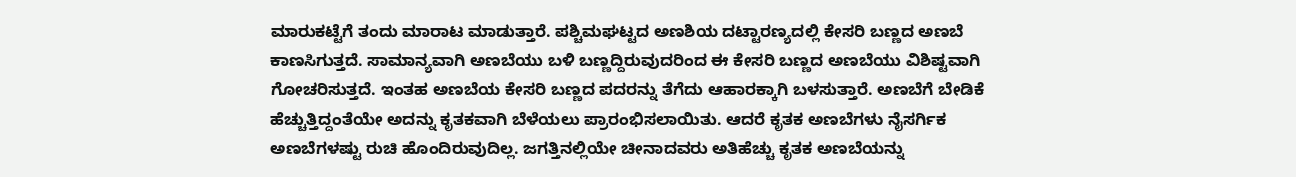ಮಾರುಕಟ್ಟೆಗೆ ತಂದು ಮಾರಾಟ ಮಾಡುತ್ತಾರೆ. ಪಶ್ಚಿಮಘಟ್ಟದ ಅಣಶಿಯ ದಟ್ಟಾರಣ್ಯದಲ್ಲಿ ಕೇಸರಿ ಬಣ್ಣದ ಅಣಬೆ ಕಾಣಸಿಗುತ್ತದೆ. ಸಾಮಾನ್ಯವಾಗಿ ಅಣಬೆಯು ಬಳಿ ಬಣ್ಣದ್ದಿರುವುದರಿಂದ ಈ ಕೇಸರಿ ಬಣ್ಣದ ಅಣಬೆಯು ವಿಶಿಷ್ಟವಾಗಿ ಗೋಚರಿಸುತ್ತದೆ. ಇಂತಹ ಅಣಬೆಯ ಕೇಸರಿ ಬಣ್ಣದ ಪದರನ್ನು ತೆಗೆದು ಆಹಾರಕ್ಕಾಗಿ ಬಳಸುತ್ತಾರೆ. ಅಣಬೆಗೆ ಬೇಡಿಕೆ ಹೆಚ್ಚುತ್ತಿದ್ದಂತೆಯೇ ಅದನ್ನು ಕೃತಕವಾಗಿ ಬೆಳೆಯಲು ಪ್ರಾರಂಭಿಸಲಾಯಿತು. ಆದರೆ ಕೃತಕ ಅಣಬೆಗಳು ನೈಸರ್ಗಿಕ ಅಣಬೆಗಳಷ್ಟು ರುಚಿ ಹೊಂದಿರುವುದಿಲ್ಲ. ಜಗತ್ತಿನಲ್ಲಿಯೇ ಚೀನಾದವರು ಅತಿಹೆಚ್ಚು ಕೃತಕ ಅಣಬೆಯನ್ನು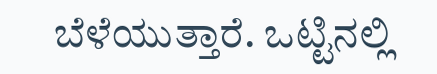ಬೆಳೆಯುತ್ತಾರೆ. ಒಟ್ಟಿನಲ್ಲಿ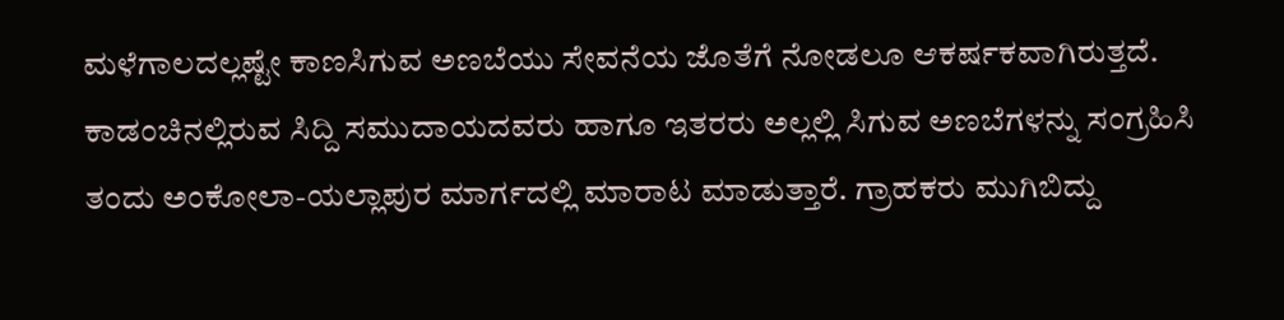ಮಳೆಗಾಲದಲ್ಲಷ್ಟೇ ಕಾಣಸಿಗುವ ಅಣಬೆಯು ಸೇವನೆಯ ಜೊತೆಗೆ ನೋಡಲೂ ಆಕರ್ಷಕವಾಗಿರುತ್ತದೆ. ಕಾಡಂಚಿನಲ್ಲಿರುವ ಸಿದ್ದಿ ಸಮುದಾಯದವರು ಹಾಗೂ ಇತರರು ಅಲ್ಲಲ್ಲಿ ಸಿಗುವ ಅಣಬೆಗಳನ್ನು ಸಂಗ್ರಹಿಸಿ ತಂದು ಅಂಕೋಲಾ-ಯಲ್ಲಾಪುರ ಮಾರ್ಗದಲ್ಲಿ ಮಾರಾಟ ಮಾಡುತ್ತಾರೆ. ಗ್ರಾಹಕರು ಮುಗಿಬಿದ್ದು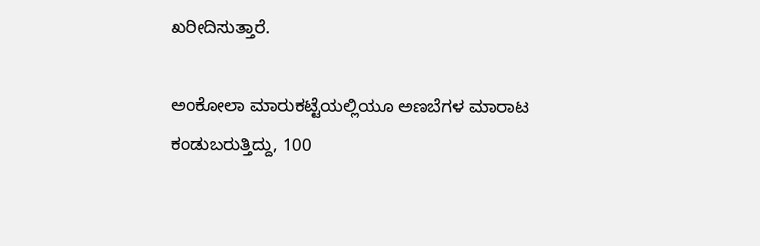ಖರೀದಿಸುತ್ತಾರೆ.

ಅಂಕೋಲಾ ಮಾರುಕಟ್ಟೆಯಲ್ಲಿಯೂ ಅಣಬೆಗಳ ಮಾರಾಟ ಕಂಡುಬರುತ್ತಿದ್ದು, 100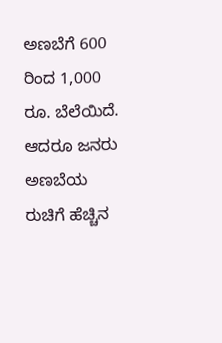ಅಣಬೆಗೆ 600 ರಿಂದ 1,000 ರೂ. ಬೆಲೆಯಿದೆ. ಆದರೂ ಜನರು ಅಣಬೆಯ ರುಚಿಗೆ ಹೆಚ್ಚಿನ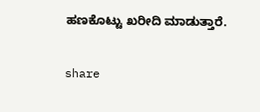ಹಣಕೊಟ್ಟು ಖರೀದಿ ಮಾಡುತ್ತಾರೆ.

share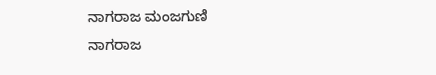ನಾಗರಾಜ ಮಂಜಗುಣಿ
ನಾಗರಾಜ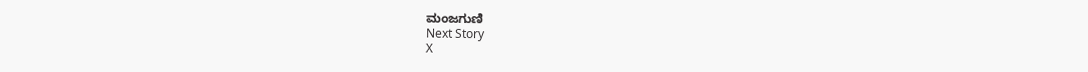ಮಂಜಗುಣಿ
Next Story
X